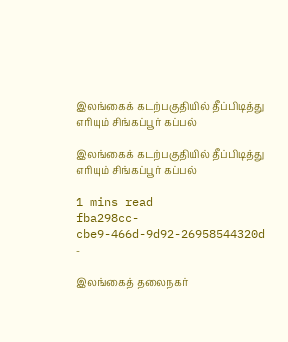இலங்கைக் கடற்பகுதியில் தீப்பிடித்து எரியும் சிங்கப்பூர் கப்பல்

இலங்கைக் கடற்பகுதியில் தீப்பிடித்து எரியும் சிங்கப்பூர் கப்பல்

1 mins read
fba298cc-cbe9-466d-9d92-26958544320d
-

இலங்கைத் தலைநகர்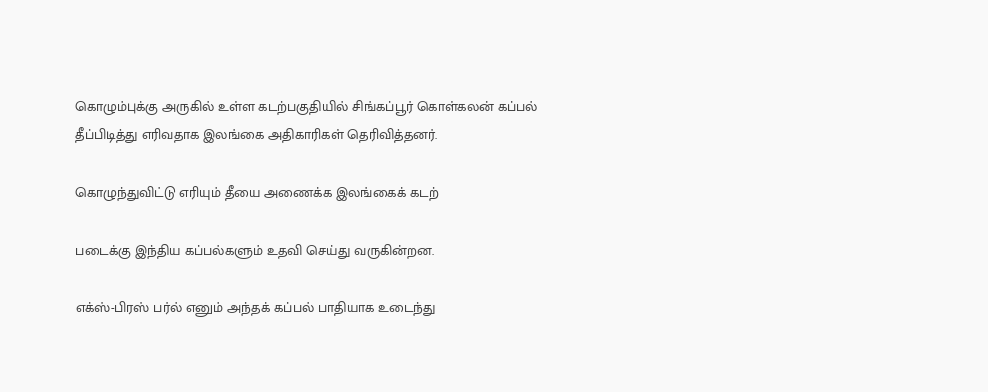கொழும்புக்கு அருகில் உள்ள கடற்பகுதியில் சிங்கப்பூர் கொள்கலன் கப்பல் தீப்பிடித்து எரிவதாக இலங்கை அதிகாரிகள் தெரிவித்தனர்.

கொழுந்துவிட்டு எரியும் தீயை அணைக்க இலங்கைக் கடற்

படைக்கு இந்திய கப்பல்களும் உதவி செய்து வருகின்றன.

எக்ஸ்-பிரஸ் பர்ல் எனும் அந்தக் கப்பல் பாதியாக உடைந்து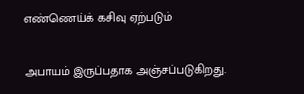எண்ணெய்க் கசிவு ஏற்படும்

அபாயம் இருப்பதாக அஞ்சப்படுகிறது.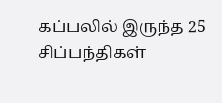கப்பலில் இருந்த 25 சிப்பந்திகள்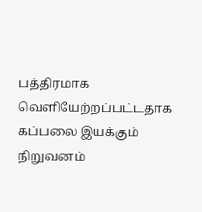பத்திரமாக வெளியேற்றப்பட்டதாக கப்பலை இயக்கும் நிறுவனம்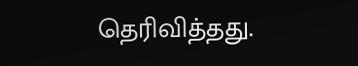தெரிவித்தது.